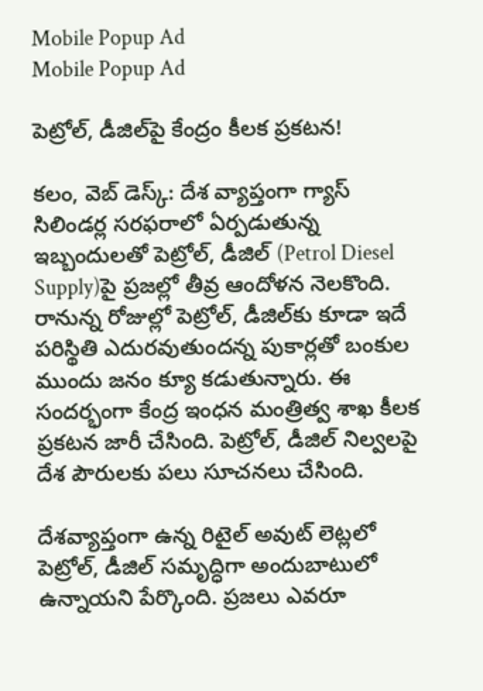Mobile Popup Ad
Mobile Popup Ad

పెట్రోల్‌, డీజిల్‌పై కేంద్రం కీల‌క ప్ర‌క‌ట‌న‌!

క‌లం, వెబ్ డెస్క్‌: దేశ వ్యాప్తంగా గ్యాస్ సిలిండ‌ర్ల స‌ర‌ఫ‌రాలో ఏర్ప‌డుతున్న ఇబ్బందుల‌తో పెట్రోల్, డీజిల్‌ (Petrol Diesel Supply)పై ప్ర‌జ‌ల్లో తీవ్ర ఆందోళ‌న నెల‌కొంది. రానున్న రోజుల్లో పెట్రోల్‌, డీజిల్‌కు కూడా ఇదే ప‌రిస్థితి ఎదుర‌వుతుంద‌న్న పుకార్ల‌తో బంకుల ముందు జ‌నం క్యూ క‌డుతున్నారు. ఈ సంద‌ర్భంగా కేంద్ర ఇంధ‌న మంత్రిత్వ శాఖ కీల‌క ప్ర‌క‌ట‌న జారీ చేసింది. పెట్రోల్, డీజిల్ నిల్వ‌ల‌పై దేశ పౌరుల‌కు ప‌లు సూచ‌న‌లు చేసింది.

దేశవ్యాప్తంగా ఉన్న రిటైల్ అవుట్ లెట్లలో పెట్రోల్, డీజిల్ సమృద్ధిగా అందుబాటులో ఉన్నాయ‌ని పేర్కొంది. ప్ర‌జ‌లు ఎవ‌రూ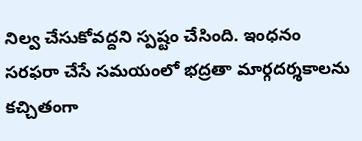నిల్వ‌ చేసుకోవ‌ద్ద‌ని స్ప‌ష్టం చేసింది. ఇంధనం సరఫరా చేసే సమయంలో భద్రతా మార్గదర్శకాలను కచ్చితంగా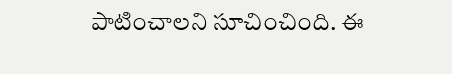పాటించాల‌ని సూచించింది. ఈ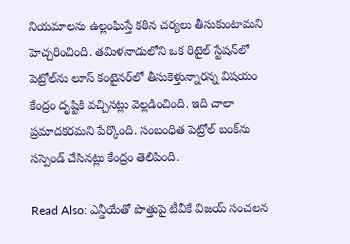నియమాలను ఉల్లంఘిస్తే కఠిన చర్యలు తీసుకుంటామ‌ని హెచ్చ‌రించింది. తమిళనాడులోని ఒక రిటైల్ స్టేషన్‌లో పెట్రోల్‌ను లూస్ కంటైనర్‌లో తీసుకెళ్తున్నార‌న్న విష‌యం కేంద్రం దృష్టికి వ‌చ్చిన‌ట్లు వెల్ల‌డించింది. ఇది చాలా ప్ర‌మాద‌క‌ర‌మ‌ని పేర్కొంది. సంబంధిత పెట్రోల్ బంక్‌ను సస్పెండ్ చేసిన‌ట్లు కేంద్రం తెలిపింది.

Read Also: ఎన్డీయేతో పొత్తుపై టీవీకే విజయ్ సంచలన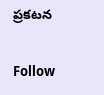ప్రకటన

Follow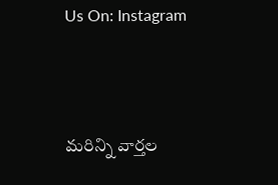Us On: Instagram



మ‌రిన్ని వార్త‌ల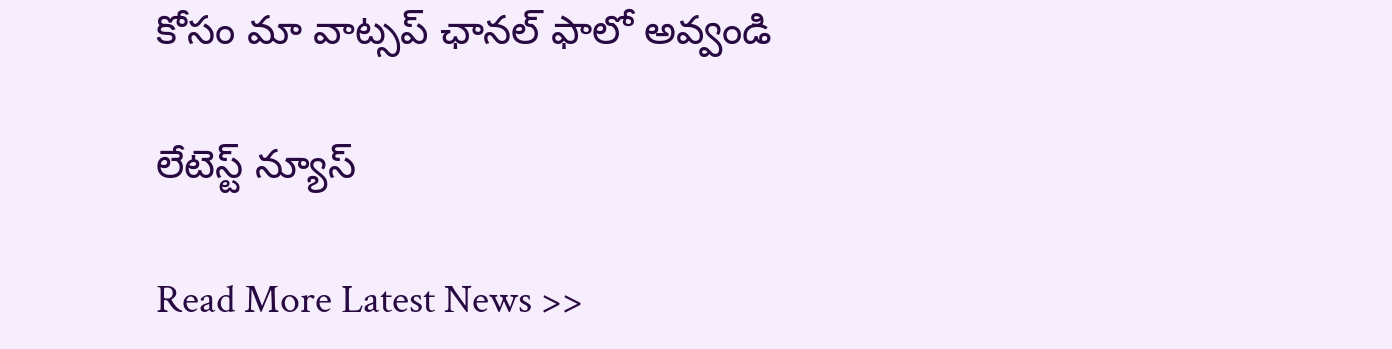కోసం మా వాట్స‌ప్ ఛాన‌ల్ ఫాలో అవ్వండి

లేటెస్ట్ న్యూస్‌

Read More Latest News >>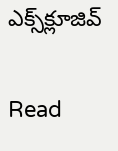ఎక్స్‌క్లూజివ్‌

Read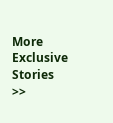More Exclusive Stories >>